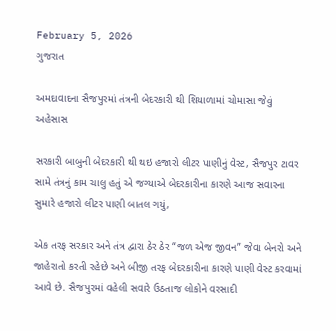February 5, 2026
ગુજરાત

અમદાવાદના સૈજપુરમાં તંત્રની બેદરકારી થી શિયાળામાં ચોમાસા જેવું અહેસાસ

સરકારી બાબુની બેદરકારી થી થઇ હજારો લીટર પાણીનું વેસ્ટ, સૈજપુર ટાવર સામે તંત્રનું કામ ચાલુ હતું એ જગ્યાએ બેદરકારીના કારણે આજ સવારના સુમારે હજારો લીટર પાણી બાતલ ગયું,

એક તરફ સરકાર અને તંત્ર દ્વારા ઠેર ઠેર “જળ એજ જીવન” જેવા બેનરો અને જાહેરાતો કરતી રહેછે અને બીજી તરફ બેદરકારીના કારણે પાણી વેસ્ટ કરવામાં આવે છે. સૈજપુરમાં વહેલી સવારે ઉઠતાજ લોકોને વરસાદી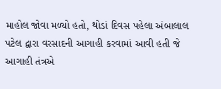માહોલ જોવા મળ્યો હતો, થોડાં દિવસ પહેલા અંબાલાલ પટેલ દ્વારા વરસાદની આગાહી કરવામાં આવી હતી જે આગાહી તંત્રએ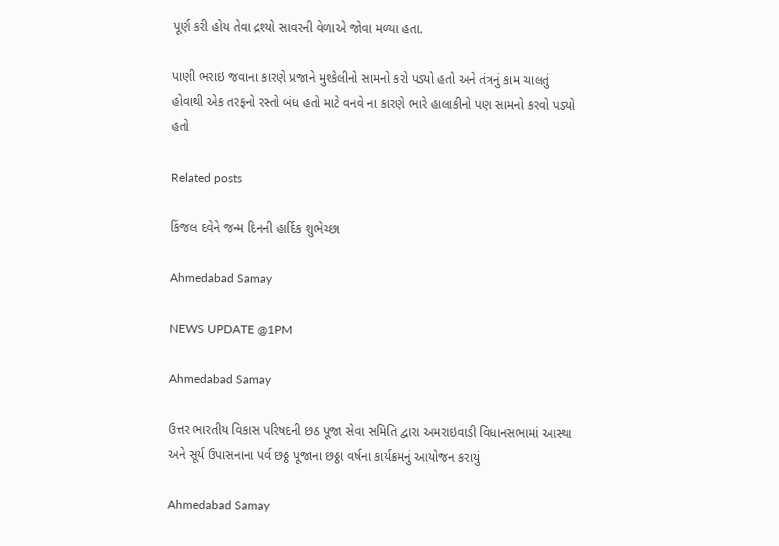પૂર્ણ કરી હોય તેવા દ્રશ્યો સાવરની વેળાએ જોવા મળ્યા હતા.

પાણી ભરાઇ જવાના કારણે પ્રજાને મુશ્કેલીનો સામનો કરો પડ્યો હતો અને તંત્રનું કામ ચાલતું હોવાથી એક તરફનો રસ્તો બંધ હતો માટે વનવે ના કારણે ભારે હાલાકીનો પણ સામનો કરવો પડ્યો હતો

Related posts

કિંજલ દવેને જન્મ દિનની હાર્દિક શુભેચ્છા

Ahmedabad Samay

NEWS UPDATE @1PM

Ahmedabad Samay

ઉત્તર ભારતીય વિકાસ પરિષદની છઠ પૂજા સેવા સમિતિ દ્વારા અમરાઇવાડી વિધાનસભામાં આસ્થા અને સૂર્ય ઉપાસનાના પર્વ છઠ્ઠ પૂજાના છઠ્ઠા વર્ષના કાર્યક્રમનું આયોજન કરાયું

Ahmedabad Samay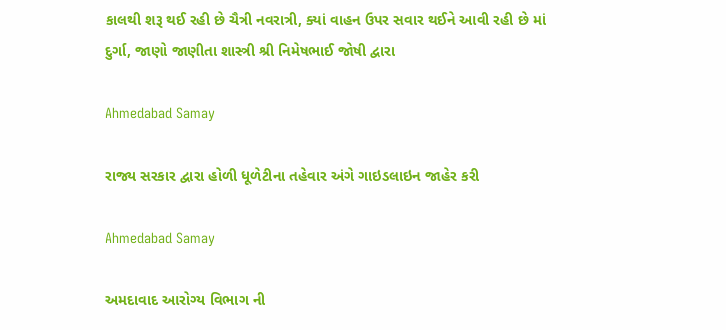કાલથી શરૂ થઈ રહી છે ચૈત્રી નવરાત્રી, ક્યાં વાહન ઉપર સવાર થઈને આવી રહી છે માં દુર્ગા, જાણો જાણીતા શાસ્ત્રી શ્રી નિમેષભાઈ જોષી દ્વારા

Ahmedabad Samay

રાજ્ય સરકાર દ્વારા હોળી ધૂળેટીના તહેવાર અંગે ગાઇડલાઇન જાહેર કરી

Ahmedabad Samay

અમદાવાદ આરોગ્ય વિભાગ ની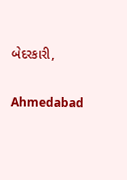બેદરકારી,

Ahmedabad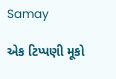Samay

એક ટિપ્પણી મૂકો